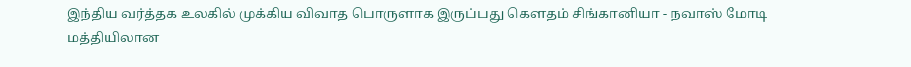இந்திய வர்த்தக உலகில் முக்கிய விவாத பொருளாக இருப்பது கௌதம் சிங்கானியா - நவாஸ் மோடி மத்தியிலான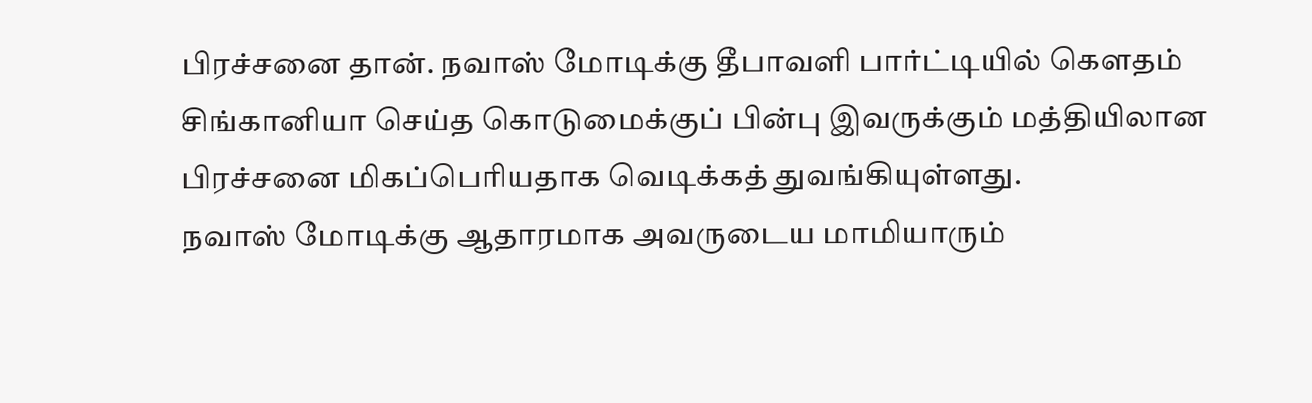பிரச்சனை தான். நவாஸ் மோடிக்கு தீபாவளி பார்ட்டியில் கௌதம் சிங்கானியா செய்த கொடுமைக்குப் பின்பு இவருக்கும் மத்தியிலான பிரச்சனை மிகப்பெரியதாக வெடிக்கத் துவங்கியுள்ளது.
நவாஸ் மோடிக்கு ஆதாரமாக அவருடைய மாமியாரும்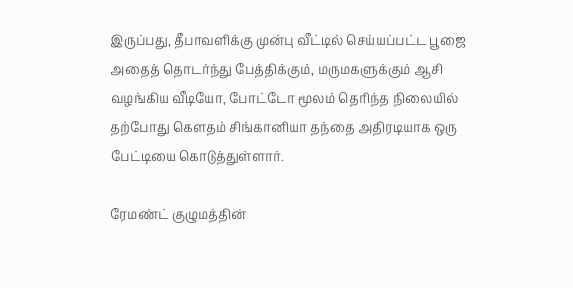இருப்பது, தீபாவளிக்கு முன்பு வீட்டில் செய்யப்பட்ட பூஜை அதைத் தொடர்ந்து பேத்திக்கும், மருமகளுக்கும் ஆசி வழங்கிய வீடியோ, போட்டோ மூலம் தெரிந்த நிலையில் தற்போது கௌதம் சிங்கானியா தந்தை அதிரடியாக ஒரு பேட்டியை கொடுத்துள்ளார்.

ரேமண்ட் குழுமத்தின்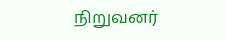நிறுவனர்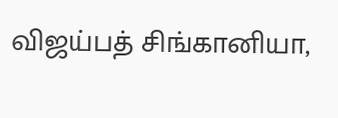விஜய்பத் சிங்கானியா,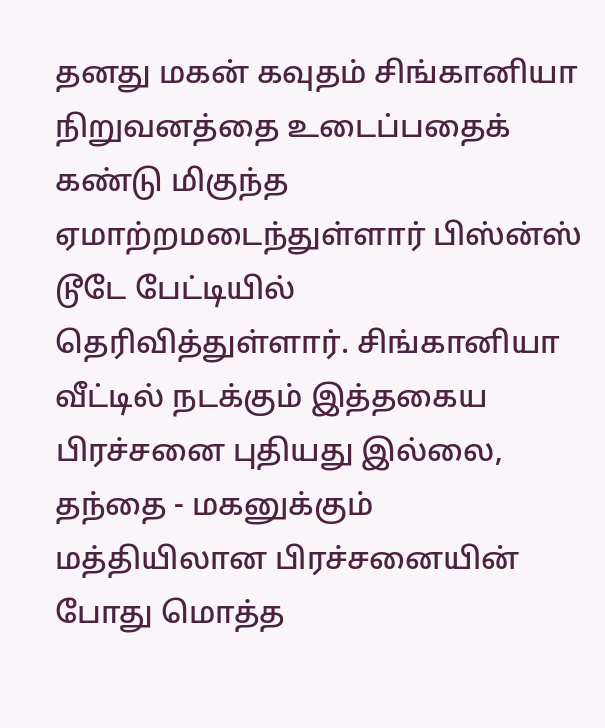தனது மகன் கவுதம் சிங்கானியா நிறுவனத்தை உடைப்பதைக் கண்டு மிகுந்த ஏமாற்றமடைந்துள்ளார் பிஸ்ன்ஸ் டூடே பேட்டியில் தெரிவித்துள்ளார். சிங்கானியா வீட்டில் நடக்கும் இத்தகைய பிரச்சனை புதியது இல்லை, தந்தை - மகனுக்கும் மத்தியிலான பிரச்சனையின் போது மொத்த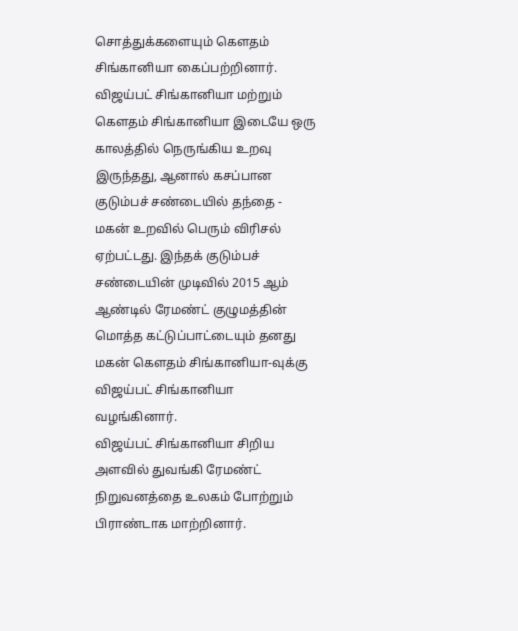சொத்துக்களையும் கௌதம் சிங்கானியா கைப்பற்றினார்.
விஜய்பட் சிங்கானியா மற்றும் கௌதம் சிங்கானியா இடையே ஒரு காலத்தில் நெருங்கிய உறவு இருந்தது, ஆனால் கசப்பான குடும்பச் சண்டையில் தந்தை - மகன் உறவில் பெரும் விரிசல் ஏற்பட்டது. இந்தக் குடும்பச் சண்டையின் முடிவில் 2015 ஆம் ஆண்டில் ரேமண்ட் குழுமத்தின் மொத்த கட்டுப்பாட்டையும் தனது மகன் கௌதம் சிங்கானியா-வுக்கு விஜய்பட் சிங்கானியா வழங்கினார்.
விஜய்பட் சிங்கானியா சிறிய அளவில் துவங்கி ரேமண்ட் நிறுவனத்தை உலகம் போற்றும் பிராண்டாக மாற்றினார்.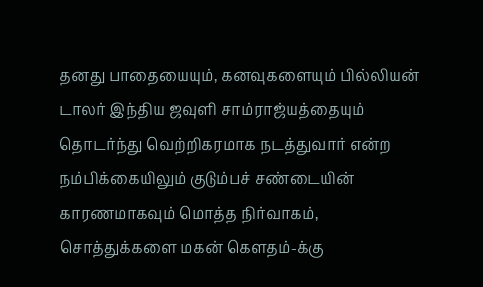தனது பாதையையும், கனவுகளையும் பில்லியன் டாலர் இந்திய ஜவுளி சாம்ராஜ்யத்தையும் தொடர்ந்து வெற்றிகரமாக நடத்துவார் என்ற நம்பிக்கையிலும் குடும்பச் சண்டையின் காரணமாகவும் மொத்த நிர்வாகம், சொத்துக்களை மகன் கௌதம்-க்கு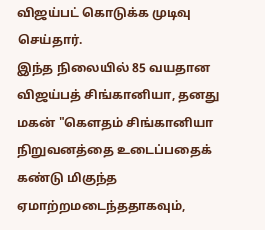விஜய்பட் கொடுக்க முடிவு செய்தார்.
இந்த நிலையில் 85 வயதான விஜய்பத் சிங்கானியா, தனது மகன் "கௌதம் சிங்கானியா நிறுவனத்தை உடைப்பதைக் கண்டு மிகுந்த ஏமாற்றமடைந்ததாகவும்,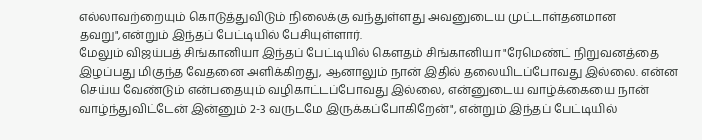எல்லாவற்றையும் கொடுத்துவிடும் நிலைக்கு வந்துள்ளது அவனுடைய முட்டாள்தனமான தவறு",என்றும் இந்தப் பேட்டியில் பேசியுள்ளார்.
மேலும் விஜய்பத் சிங்கானியா இந்தப் பேட்டியில் கௌதம் சிங்கானியா "ரேமெண்ட் நிறுவனத்தை இழப்பது மிகுந்த வேதனை அளிக்கிறது, ஆனாலும் நான் இதில் தலையிடப்போவது இல்லை. என்ன செய்ய வேண்டும் என்பதையும் வழிகாட்டப்போவது இல்லை, என்னுடைய வாழ்க்கையை நான் வாழ்ந்துவிட்டேன் இன்னும் 2-3 வருடமே இருக்கப்போகிறேன்", என்றும் இந்தப் பேட்டியில்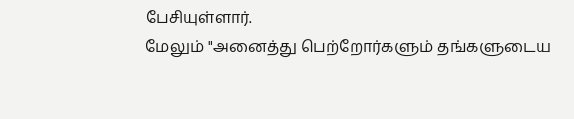பேசியுள்ளார்.
மேலும் "அனைத்து பெற்றோர்களும் தங்களுடைய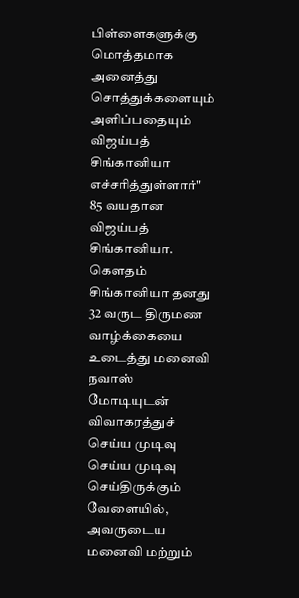பிள்ளைகளுக்கு மொத்தமாக அனைத்து சொத்துக்களையும் அளிப்பதையும் விஜய்பத் சிங்கானியா எச்சரித்துள்ளார்" 85 வயதான விஜய்பத் சிங்கானியா.
கௌதம் சிங்கானியா தனது 32 வருட திருமண வாழ்க்கையை உடைத்து மனைவி நவாஸ் மோடியுடன் விவாகரத்துச் செய்ய முடிவு செய்ய முடிவு செய்திருக்கும் வேளையில், அவருடைய மனைவி மற்றும்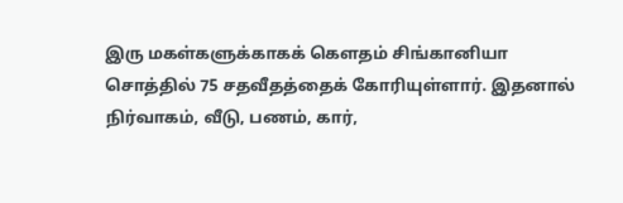இரு மகள்களுக்காகக் கௌதம் சிங்கானியா சொத்தில் 75 சதவீதத்தைக் கோரியுள்ளார். இதனால் நிர்வாகம், வீடு, பணம், கார்,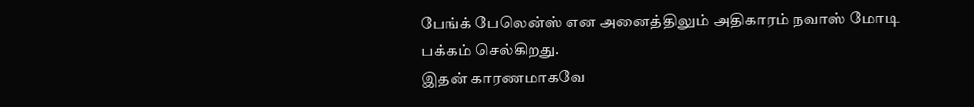பேங்க் பேலென்ஸ் என அனைத்திலும் அதிகாரம் நவாஸ் மோடி பக்கம் செல்கிறது.
இதன் காரணமாகவே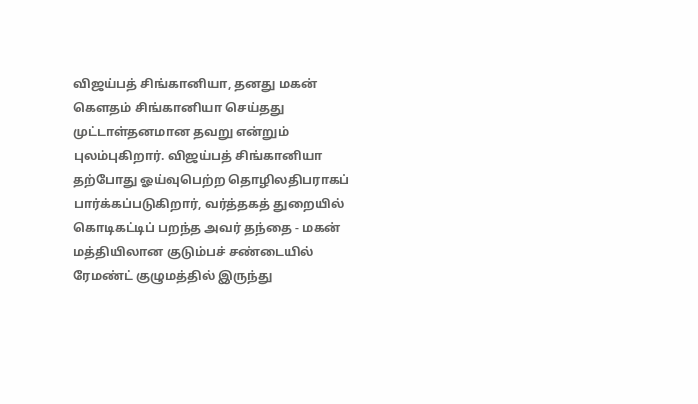விஜய்பத் சிங்கானியா, தனது மகன் கௌதம் சிங்கானியா செய்தது முட்டாள்தனமான தவறு என்றும் புலம்புகிறார். விஜய்பத் சிங்கானியா தற்போது ஓய்வுபெற்ற தொழிலதிபராகப் பார்க்கப்படுகிறார், வர்த்தகத் துறையில் கொடிகட்டிப் பறந்த அவர் தந்தை - மகன் மத்தியிலான குடும்பச் சண்டையில் ரேமண்ட் குழுமத்தில் இருந்து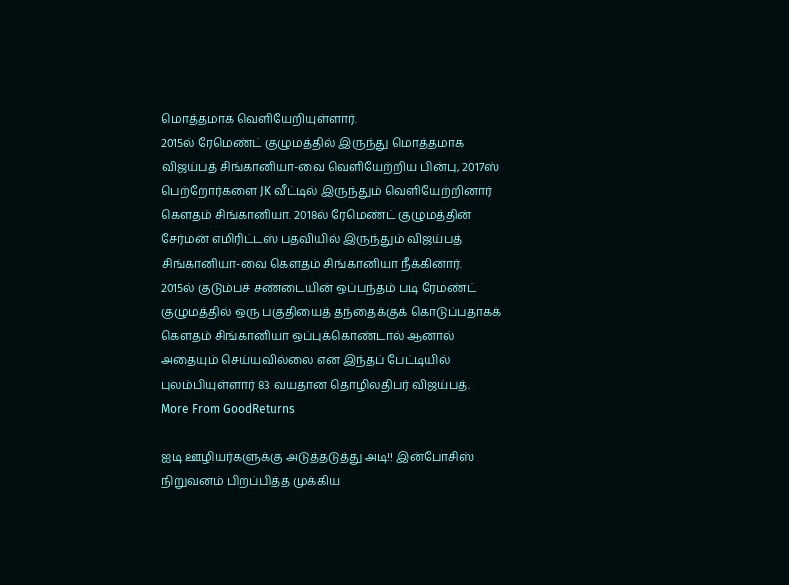மொத்தமாக வெளியேறியுள்ளார்.
2015ல் ரேமெண்ட் குழுமத்தில் இருந்து மொத்தமாக விஜய்பத் சிங்கானியா-வை வெளியேற்றிய பின்பு, 2017ஸ் பெற்றோர்களை JK வீட்டில் இருந்தும் வெளியேற்றினார் கௌதம் சிங்கானியா. 2018ல் ரேமெண்ட் குழுமத்தின் சேர்மன் எமிரிட்டஸ் பதவியில் இருந்தும் விஜய்பத் சிங்கானியா-வை கௌதம் சிங்கானியா நீக்கினார்.
2015ல் குடும்பச் சண்டையின் ஒப்பந்தம் படி ரேமண்ட் குழுமத்தில் ஒரு பகுதியைத் தந்தைக்குக் கொடுப்பதாகக் கௌதம் சிங்கானியா ஒப்புக்கொண்டால் ஆனால் அதையும் செய்யவில்லை என இந்தப் பேட்டியில் புலம்பியுள்ளார் 83 வயதான தொழிலதிபர் விஜய்பத்.
More From GoodReturns

ஐடி ஊழியர்களுக்கு அடுத்தடுத்து அடி!! இன்போசிஸ் நிறுவனம் பிறப்பித்த முக்கிய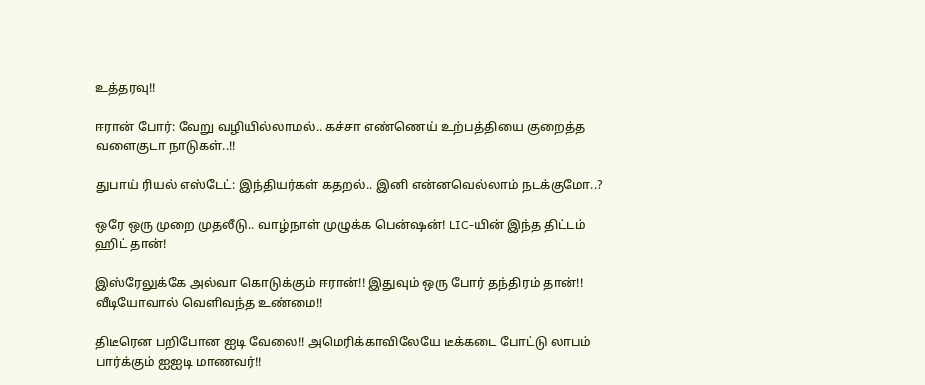உத்தரவு!!

ஈரான் போர்: வேறு வழியில்லாமல்.. கச்சா எண்ணெய் உற்பத்தியை குறைத்த வளைகுடா நாடுகள்..!!

துபாய் ரியல் எஸ்டேட்: இந்தியர்கள் கதறல்.. இனி என்னவெல்லாம் நடக்குமோ..?

ஒரே ஒரு முறை முதலீடு.. வாழ்நாள் முழுக்க பென்ஷன்! LIC-யின் இந்த திட்டம் ஹிட் தான்!

இஸ்ரேலுக்கே அல்வா கொடுக்கும் ஈரான்!! இதுவும் ஒரு போர் தந்திரம் தான்!! வீடியோவால் வெளிவந்த உண்மை!!

திடீரென பறிபோன ஐடி வேலை!! அமெரிக்காவிலேயே டீக்கடை போட்டு லாபம் பார்க்கும் ஐஐடி மாணவர்!!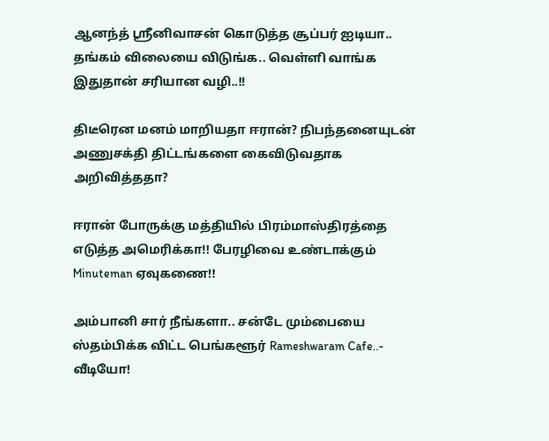ஆனந்த் ஸ்ரீனிவாசன் கொடுத்த சூப்பர் ஐடியா.. தங்கம் விலையை விடுங்க.. வெள்ளி வாங்க இதுதான் சரியான வழி..!!

திடீரென மனம் மாறியதா ஈரான்? நிபந்தனையுடன் அணுசக்தி திட்டங்களை கைவிடுவதாக அறிவித்ததா?

ஈரான் போருக்கு மத்தியில் பிரம்மாஸ்திரத்தை எடுத்த அமெரிக்கா!! பேரழிவை உண்டாக்கும் Minuteman ஏவுகணை!!

அம்பானி சார் நீங்களா.. சன்டே மும்பையை ஸ்தம்பிக்க விட்ட பெங்களூர் Rameshwaram Cafe..- வீடியோ!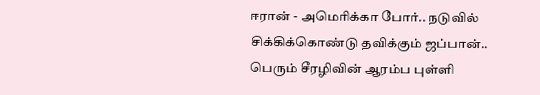ஈரான் - அமெரிக்கா போர்.. நடுவில் சிக்கிக்கொண்டு தவிக்கும் ஜப்பான்.. பெரும் சீரழிவின் ஆரம்ப புள்ளி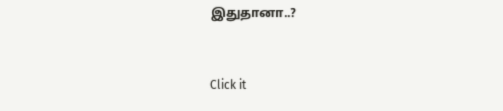இதுதானா..?



Click it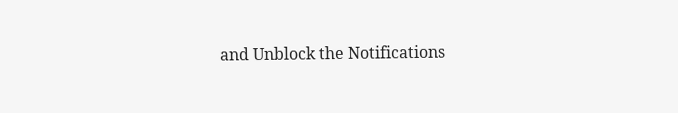and Unblock the Notifications